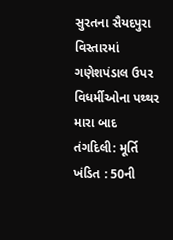સુરતના સૈયદપુરા વિસ્તારમાં ગણેશપંડાલ ઉપર વિધર્મીઓના પથ્થર મારા બાદ તંગદિલી: મૂર્તિ ખંડિત : 50ની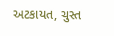અટકાયત, ચુસ્ત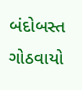બંદોબસ્ત ગોઠવાયો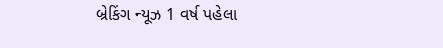બ્રેકિંગ ન્યૂઝ 1 વર્ષ પહેલા